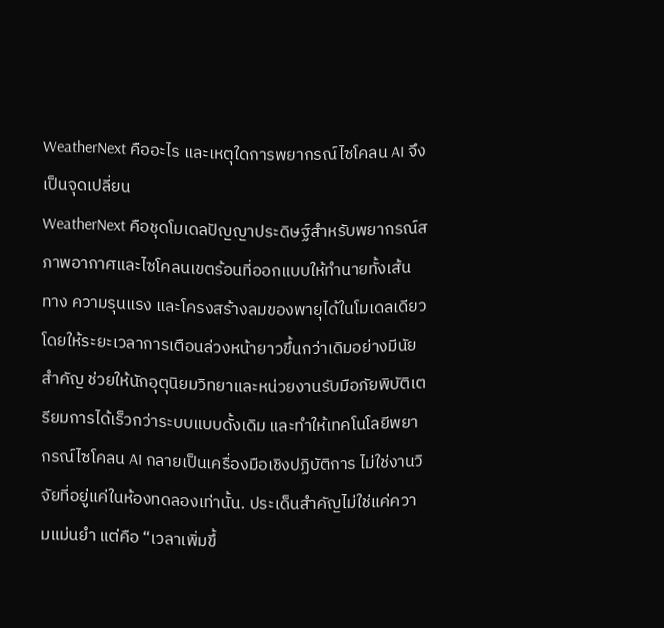WeatherNext คืออะไร และเหตุใดการพยากรณ์ไซโคลน AI จึงเป็นจุดเปลี่ยน
WeatherNext คือชุดโมเดลปัญญาประดิษฐ์สำหรับพยากรณ์สภาพอากาศและไซโคลนเขตร้อนที่ออกแบบให้ทำนายทั้งเส้นทาง ความรุนแรง และโครงสร้างลมของพายุได้ในโมเดลเดียว โดยให้ระยะเวลาการเตือนล่วงหน้ายาวขึ้นกว่าเดิมอย่างมีนัยสำคัญ ช่วยให้นักอุตุนิยมวิทยาและหน่วยงานรับมือภัยพิบัติเตรียมการได้เร็วกว่าระบบแบบดั้งเดิม และทำให้เทคโนโลยีพยากรณ์ไซโคลน AI กลายเป็นเครื่องมือเชิงปฏิบัติการ ไม่ใช่งานวิจัยที่อยู่แค่ในห้องทดลองเท่านั้น. ประเด็นสำคัญไม่ใช่แค่ความแม่นยำ แต่คือ “เวลาเพิ่มขึ้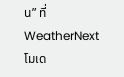น” ที่ WeatherNext โมเด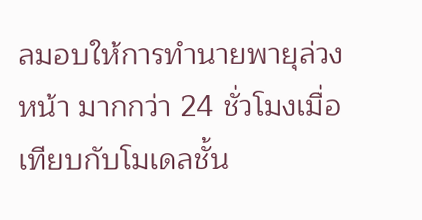ลมอบให้การทำนายพายุล่วงหน้า มากกว่า 24 ชั่วโมงเมื่อเทียบกับโมเดลชั้น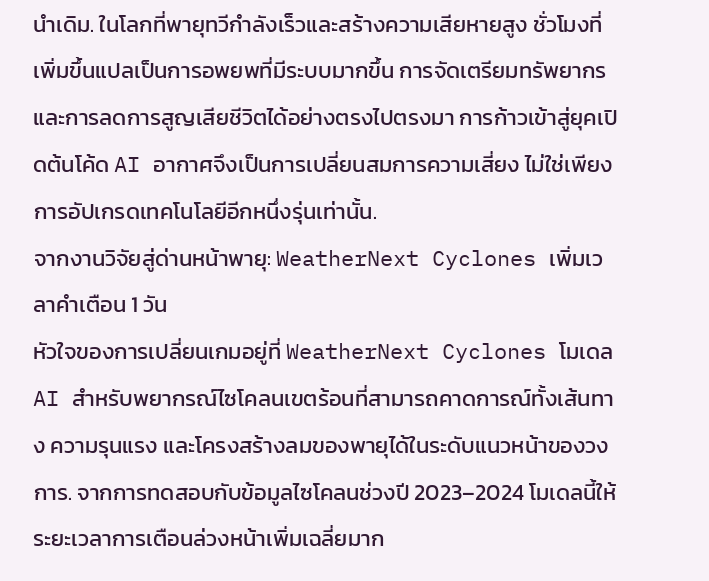นำเดิม. ในโลกที่พายุทวีกำลังเร็วและสร้างความเสียหายสูง ชั่วโมงที่เพิ่มขึ้นแปลเป็นการอพยพที่มีระบบมากขึ้น การจัดเตรียมทรัพยากร และการลดการสูญเสียชีวิตได้อย่างตรงไปตรงมา การก้าวเข้าสู่ยุคเปิดต้นโค้ด AI อากาศจึงเป็นการเปลี่ยนสมการความเสี่ยง ไม่ใช่เพียงการอัปเกรดเทคโนโลยีอีกหนึ่งรุ่นเท่านั้น.
จากงานวิจัยสู่ด่านหน้าพายุ: WeatherNext Cyclones เพิ่มเวลาคำเตือน 1 วัน
หัวใจของการเปลี่ยนเกมอยู่ที่ WeatherNext Cyclones โมเดล AI สำหรับพยากรณ์ไซโคลนเขตร้อนที่สามารถคาดการณ์ทั้งเส้นทาง ความรุนแรง และโครงสร้างลมของพายุได้ในระดับแนวหน้าของวงการ. จากการทดสอบกับข้อมูลไซโคลนช่วงปี 2023–2024 โมเดลนี้ให้ระยะเวลาการเตือนล่วงหน้าเพิ่มเฉลี่ยมาก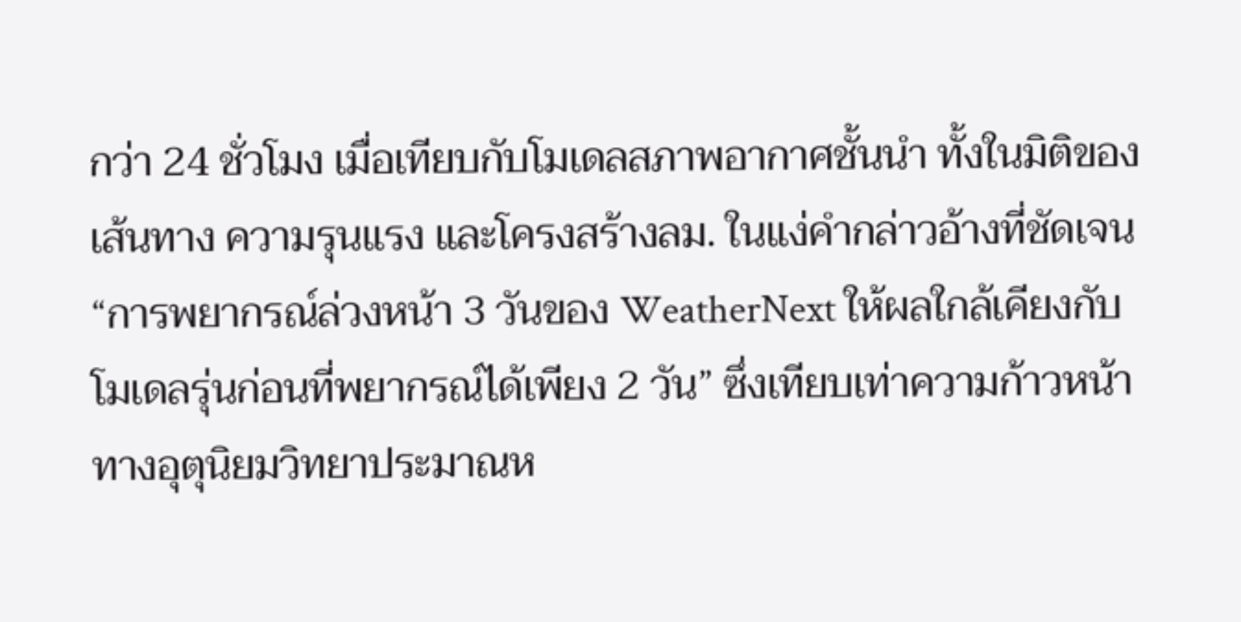กว่า 24 ชั่วโมง เมื่อเทียบกับโมเดลสภาพอากาศชั้นนำ ทั้งในมิติของเส้นทาง ความรุนแรง และโครงสร้างลม. ในแง่คำกล่าวอ้างที่ชัดเจน “การพยากรณ์ล่วงหน้า 3 วันของ WeatherNext ให้ผลใกล้เคียงกับโมเดลรุ่นก่อนที่พยากรณ์ได้เพียง 2 วัน” ซึ่งเทียบเท่าความก้าวหน้าทางอุตุนิยมวิทยาประมาณห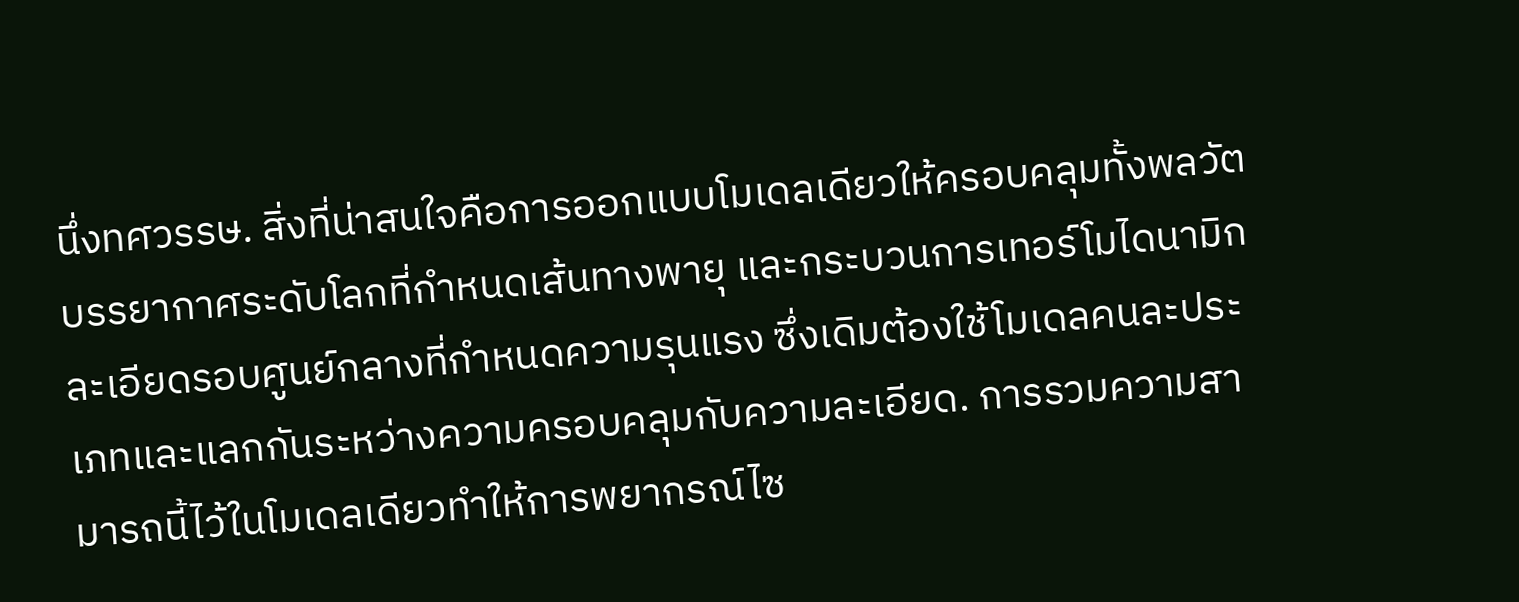นึ่งทศวรรษ. สิ่งที่น่าสนใจคือการออกแบบโมเดลเดียวให้ครอบคลุมทั้งพลวัตบรรยากาศระดับโลกที่กำหนดเส้นทางพายุ และกระบวนการเทอร์โมไดนามิกละเอียดรอบศูนย์กลางที่กำหนดความรุนแรง ซึ่งเดิมต้องใช้โมเดลคนละประเภทและแลกกันระหว่างความครอบคลุมกับความละเอียด. การรวมความสามารถนี้ไว้ในโมเดลเดียวทำให้การพยากรณ์ไซ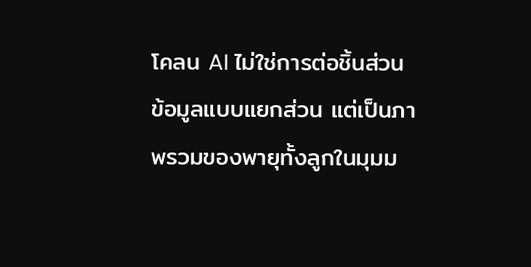โคลน AI ไม่ใช่การต่อชิ้นส่วนข้อมูลแบบแยกส่วน แต่เป็นภาพรวมของพายุทั้งลูกในมุมม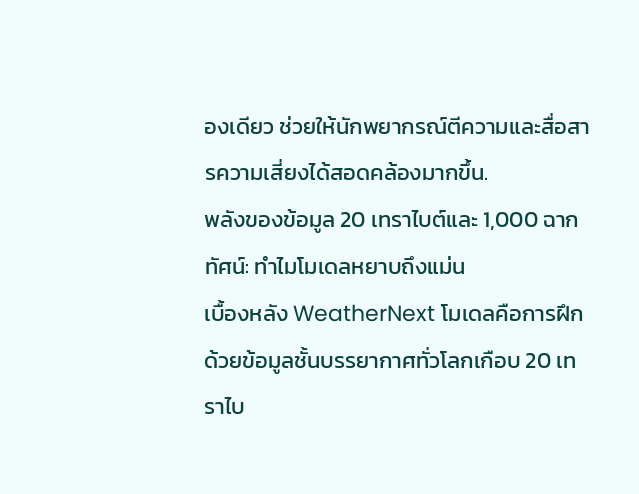องเดียว ช่วยให้นักพยากรณ์ตีความและสื่อสารความเสี่ยงได้สอดคล้องมากขึ้น.
พลังของข้อมูล 20 เทราไบต์และ 1,000 ฉากทัศน์: ทำไมโมเดลหยาบถึงแม่น
เบื้องหลัง WeatherNext โมเดลคือการฝึกด้วยข้อมูลชั้นบรรยากาศทั่วโลกเกือบ 20 เทราไบ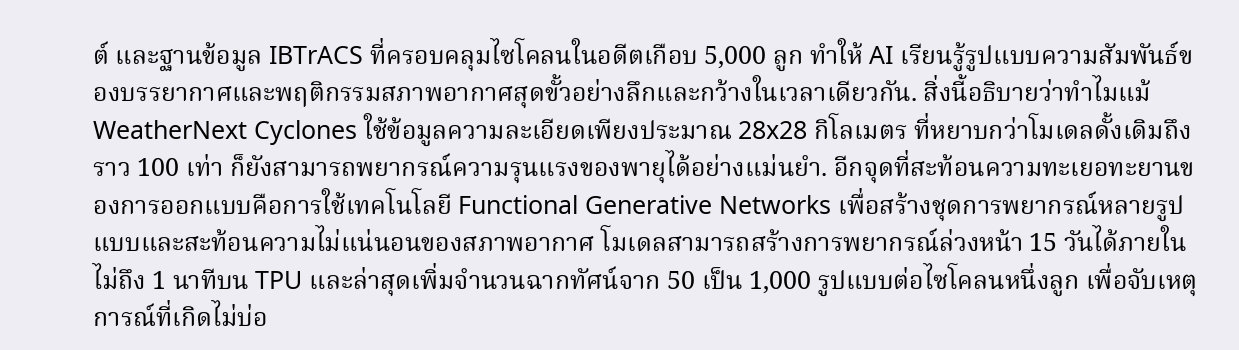ต์ และฐานข้อมูล IBTrACS ที่ครอบคลุมไซโคลนในอดีตเกือบ 5,000 ลูก ทำให้ AI เรียนรู้รูปแบบความสัมพันธ์ของบรรยากาศและพฤติกรรมสภาพอากาศสุดขั้วอย่างลึกและกว้างในเวลาเดียวกัน. สิ่งนี้อธิบายว่าทำไมแม้ WeatherNext Cyclones ใช้ข้อมูลความละเอียดเพียงประมาณ 28x28 กิโลเมตร ที่หยาบกว่าโมเดลดั้งเดิมถึงราว 100 เท่า ก็ยังสามารถพยากรณ์ความรุนแรงของพายุได้อย่างแม่นยำ. อีกจุดที่สะท้อนความทะเยอทะยานของการออกแบบคือการใช้เทคโนโลยี Functional Generative Networks เพื่อสร้างชุดการพยากรณ์หลายรูปแบบและสะท้อนความไม่แน่นอนของสภาพอากาศ โมเดลสามารถสร้างการพยากรณ์ล่วงหน้า 15 วันได้ภายในไม่ถึง 1 นาทีบน TPU และล่าสุดเพิ่มจำนวนฉากทัศน์จาก 50 เป็น 1,000 รูปแบบต่อไซโคลนหนึ่งลูก เพื่อจับเหตุการณ์ที่เกิดไม่บ่อ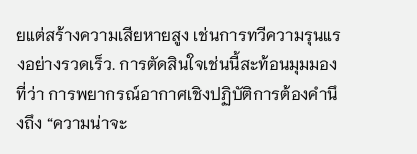ยแต่สร้างความเสียหายสูง เช่นการทวีความรุนแรงอย่างรวดเร็ว. การตัดสินใจเช่นนี้สะท้อนมุมมองที่ว่า การพยากรณ์อากาศเชิงปฏิบัติการต้องคำนึงถึง “ความน่าจะ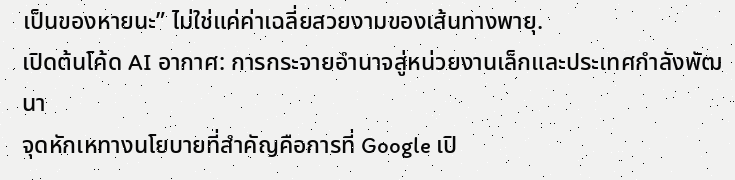เป็นของหายนะ” ไม่ใช่แค่ค่าเฉลี่ยสวยงามของเส้นทางพายุ.
เปิดต้นโค้ด AI อากาศ: การกระจายอำนาจสู่หน่วยงานเล็กและประเทศกำลังพัฒนา
จุดหักเหทางนโยบายที่สำคัญคือการที่ Google เปิ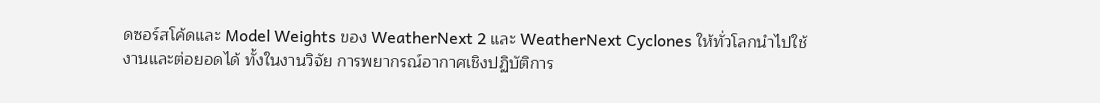ดซอร์สโค้ดและ Model Weights ของ WeatherNext 2 และ WeatherNext Cyclones ให้ทั่วโลกนำไปใช้งานและต่อยอดได้ ทั้งในงานวิจัย การพยากรณ์อากาศเชิงปฏิบัติการ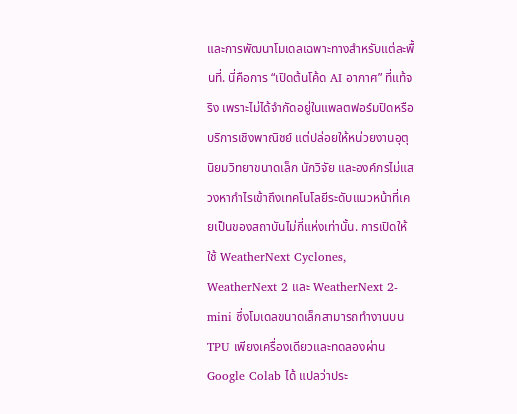และการพัฒนาโมเดลเฉพาะทางสำหรับแต่ละพื้นที่. นี่คือการ “เปิดต้นโค้ด AI อากาศ” ที่แท้จริง เพราะไม่ได้จำกัดอยู่ในแพลตฟอร์มปิดหรือบริการเชิงพาณิชย์ แต่ปล่อยให้หน่วยงานอุตุนิยมวิทยาขนาดเล็ก นักวิจัย และองค์กรไม่แสวงหากำไรเข้าถึงเทคโนโลยีระดับแนวหน้าที่เคยเป็นของสถาบันไม่กี่แห่งเท่านั้น. การเปิดให้ใช้ WeatherNext Cyclones, WeatherNext 2 และ WeatherNext 2-mini ซึ่งโมเดลขนาดเล็กสามารถทำงานบน TPU เพียงเครื่องเดียวและทดลองผ่าน Google Colab ได้ แปลว่าประ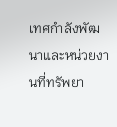เทศกำลังพัฒนาและหน่วยงานที่ทรัพยา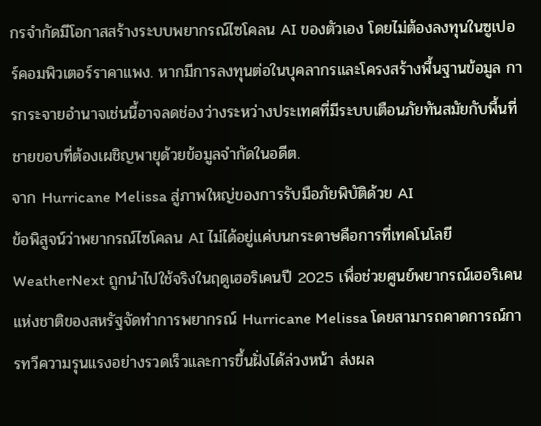กรจำกัดมีโอกาสสร้างระบบพยากรณ์ไซโคลน AI ของตัวเอง โดยไม่ต้องลงทุนในซูเปอร์คอมพิวเตอร์ราคาแพง. หากมีการลงทุนต่อในบุคลากรและโครงสร้างพื้นฐานข้อมูล การกระจายอำนาจเช่นนี้อาจลดช่องว่างระหว่างประเทศที่มีระบบเตือนภัยทันสมัยกับพื้นที่ชายขอบที่ต้องเผชิญพายุด้วยข้อมูลจำกัดในอดีต.
จาก Hurricane Melissa สู่ภาพใหญ่ของการรับมือภัยพิบัติด้วย AI
ข้อพิสูจน์ว่าพยากรณ์ไซโคลน AI ไม่ได้อยู่แค่บนกระดาษคือการที่เทคโนโลยี WeatherNext ถูกนำไปใช้จริงในฤดูเฮอริเคนปี 2025 เพื่อช่วยศูนย์พยากรณ์เฮอริเคนแห่งชาติของสหรัฐจัดทำการพยากรณ์ Hurricane Melissa โดยสามารถคาดการณ์การทวีความรุนแรงอย่างรวดเร็วและการขึ้นฝั่งได้ล่วงหน้า ส่งผล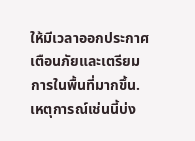ให้มีเวลาออกประกาศเตือนภัยและเตรียมการในพื้นที่มากขึ้น. เหตุการณ์เช่นนี้บ่ง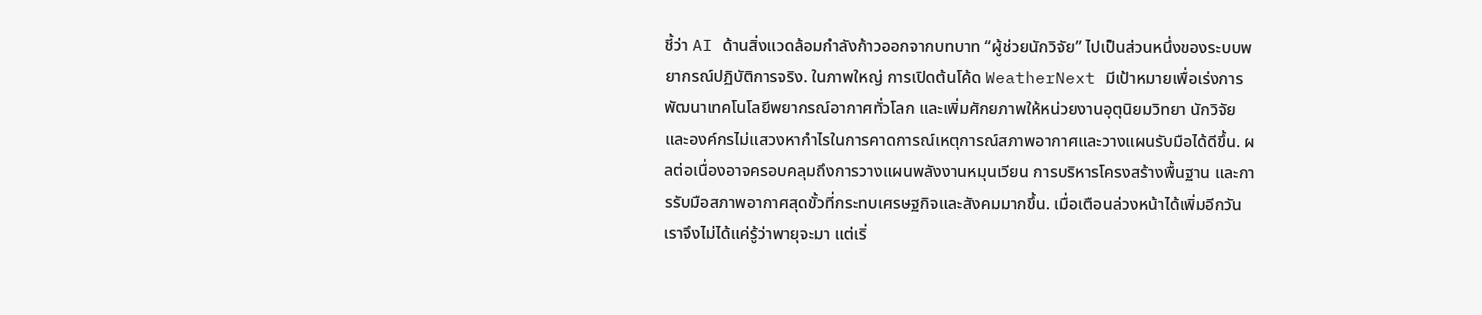ชี้ว่า AI ด้านสิ่งแวดล้อมกำลังก้าวออกจากบทบาท “ผู้ช่วยนักวิจัย” ไปเป็นส่วนหนึ่งของระบบพยากรณ์ปฏิบัติการจริง. ในภาพใหญ่ การเปิดต้นโค้ด WeatherNext มีเป้าหมายเพื่อเร่งการพัฒนาเทคโนโลยีพยากรณ์อากาศทั่วโลก และเพิ่มศักยภาพให้หน่วยงานอุตุนิยมวิทยา นักวิจัย และองค์กรไม่แสวงหากำไรในการคาดการณ์เหตุการณ์สภาพอากาศและวางแผนรับมือได้ดีขึ้น. ผลต่อเนื่องอาจครอบคลุมถึงการวางแผนพลังงานหมุนเวียน การบริหารโครงสร้างพื้นฐาน และการรับมือสภาพอากาศสุดขั้วที่กระทบเศรษฐกิจและสังคมมากขึ้น. เมื่อเตือนล่วงหน้าได้เพิ่มอีกวัน เราจึงไม่ได้แค่รู้ว่าพายุจะมา แต่เริ่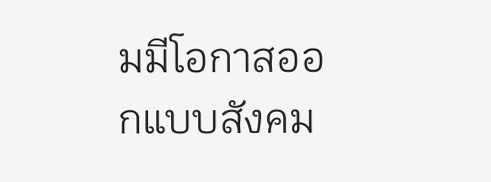มมีโอกาสออกแบบสังคม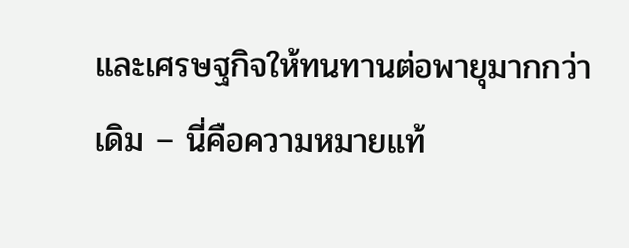และเศรษฐกิจให้ทนทานต่อพายุมากกว่าเดิม – นี่คือความหมายแท้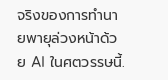จริงของการทำนายพายุล่วงหน้าด้วย AI ในศตวรรษนี้.